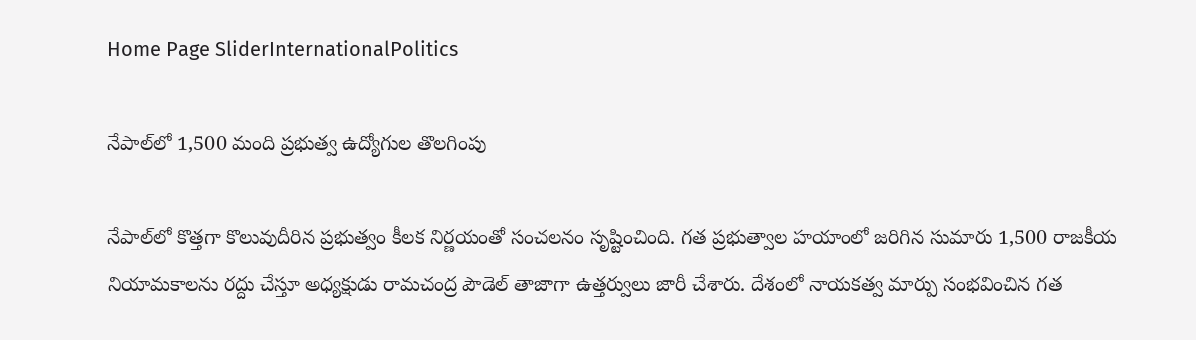Home Page SliderInternationalPolitics

నేపాల్‌లో 1,500 మంది ప్రభుత్వ ఉద్యోగుల తొలగింపు

నేపాల్‌లో కొత్తగా కొలువుదీరిన ప్రభుత్వం కీలక నిర్ణయంతో సంచలనం సృష్టించింది. గత ప్రభుత్వాల హయాంలో జరిగిన సుమారు 1,500 రాజకీయ నియామకాలను రద్దు చేస్తూ అధ్యక్షుడు రామచంద్ర పౌడెల్‌ తాజాగా ఉత్తర్వులు జారీ చేశారు. దేశంలో నాయకత్వ మార్పు సంభవించిన గత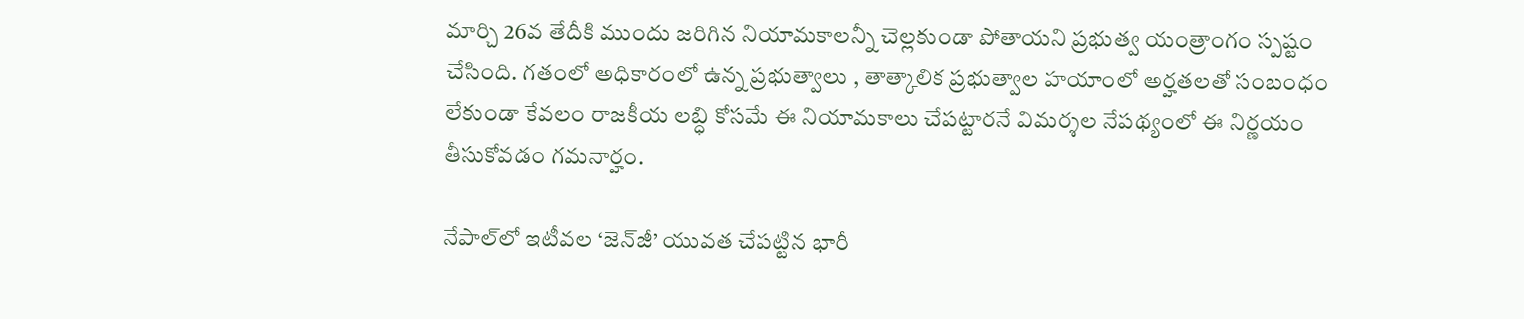మార్చి 26వ తేదీకి ముందు జరిగిన నియామకాలన్నీ చెల్లకుండా పోతాయని ప్రభుత్వ యంత్రాంగం స్పష్టం చేసింది. గతంలో అధికారంలో ఉన్న ప్రభుత్వాలు , తాత్కాలిక ప్రభుత్వాల హయాంలో అర్హతలతో సంబంధం లేకుండా కేవలం రాజకీయ లబ్ధి కోసమే ఈ నియామకాలు చేపట్టారనే విమర్శల నేపథ్యంలో ఈ నిర్ణయం తీసుకోవడం గమనార్హం.

నేపాల్‌లో ఇటీవల ‘జెన్‌జీ’ యువత చేపట్టిన భారీ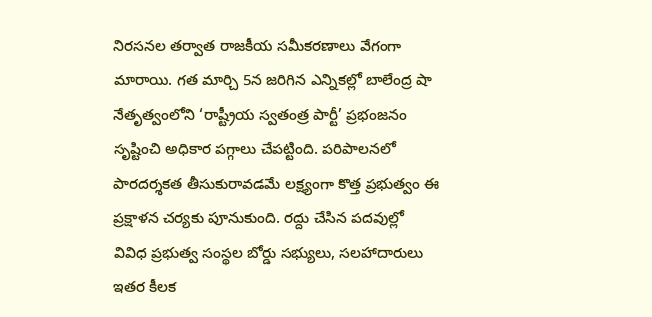నిరసనల తర్వాత రాజకీయ సమీకరణాలు వేగంగా మారాయి. గత మార్చి 5న జరిగిన ఎన్నికల్లో బాలేంద్ర షా నేతృత్వంలోని ‘రాష్ట్రీయ స్వతంత్ర పార్టీ’ ప్రభంజనం సృష్టించి అధికార పగ్గాలు చేపట్టింది. పరిపాలనలో పారదర్శకత తీసుకురావడమే లక్ష్యంగా కొత్త ప్రభుత్వం ఈ ప్రక్షాళన చర్యకు పూనుకుంది. రద్దు చేసిన పదవుల్లో వివిధ ప్రభుత్వ సంస్థల బోర్డు సభ్యులు, సలహాదారులు ఇతర కీలక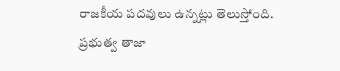రాజకీయ పదవులు ఉన్నట్లు తెలుస్తోంది. ప్రభుత్వ తాజా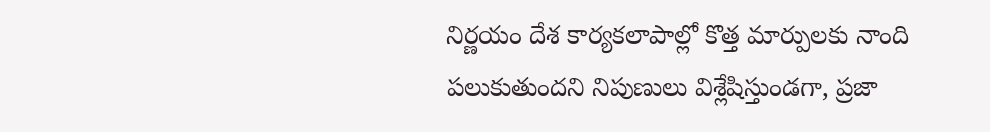నిర్ణయం దేశ కార్యకలాపాల్లో కొత్త మార్పులకు నాంది పలుకుతుందని నిపుణులు విశ్లేషిస్తుండగా, ప్రజా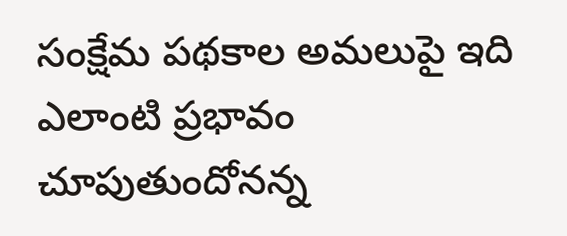సంక్షేమ పథకాల అమలుపై ఇది ఎలాంటి ప్రభావం చూపుతుందోనన్న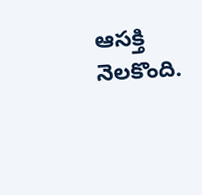ఆసక్తి నెలకొంది.